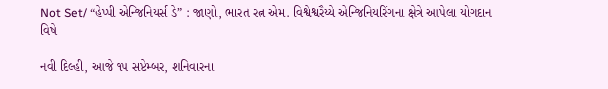Not Set/ “હેપ્પી એન્જિનિયર્સ ડે” : જાણો, ભારત રત્ન એમ. વિશ્વેશ્વરૈય્યે એન્જિનિયરિંગના ક્ષેત્રે આપેલા યોગદાન વિષે

નવી દિલ્હી, આજે ૧૫ સપ્ટેમ્બર, શનિવારના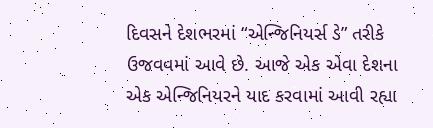દિવસને દેશભરમાં “એન્જિનિયર્સ ડે” તરીકે ઉજવવમાં આવે છે. આજે એક એવા દેશના એક એન્જિનિયરને યાદ કરવામાં આવી રહ્યા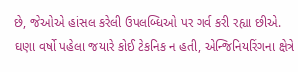છે, જેઓએ હાંસલ કરેલી ઉપલબ્ધિઓ પર ગર્વ કરી રહ્યા છીએ. ઘણા વર્ષો પહેલા જયારે કોઈ ટેકનિક ન હતી, એન્જિનિયરિંગના ક્ષેત્રે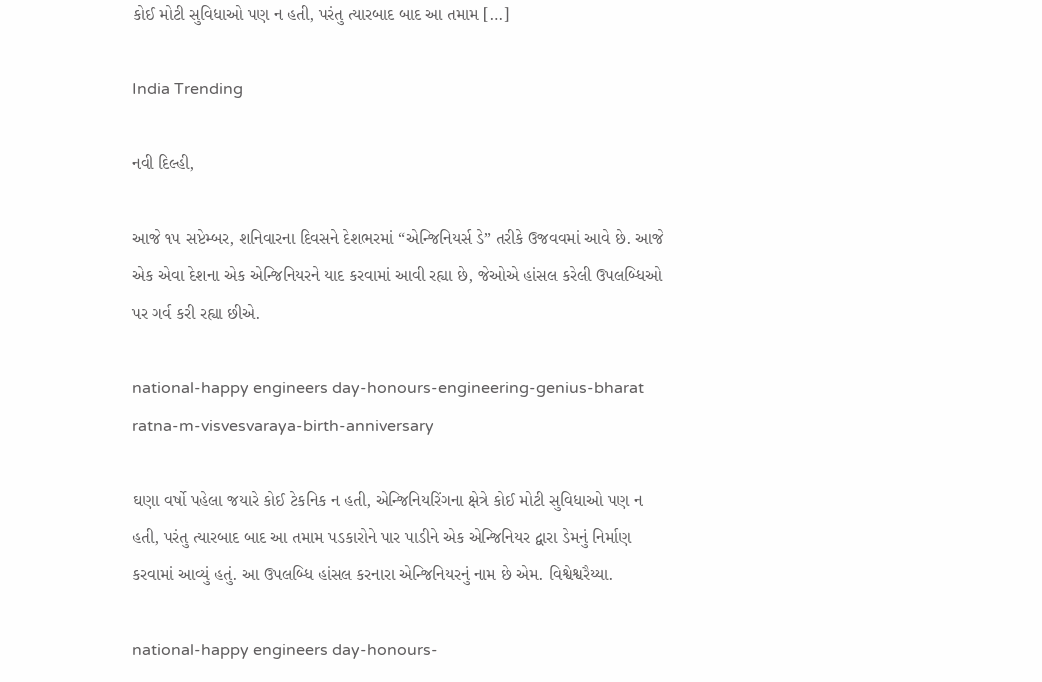કોઈ મોટી સુવિધાઓ પણ ન હતી, પરંતુ ત્યારબાદ બાદ આ તમામ […]

India Trending

નવી દિલ્હી,

આજે ૧૫ સપ્ટેમ્બર, શનિવારના દિવસને દેશભરમાં “એન્જિનિયર્સ ડે” તરીકે ઉજવવમાં આવે છે. આજે એક એવા દેશના એક એન્જિનિયરને યાદ કરવામાં આવી રહ્યા છે, જેઓએ હાંસલ કરેલી ઉપલબ્ધિઓ પર ગર્વ કરી રહ્યા છીએ.

national-happy engineers day-honours-engineering-genius-bharat ratna-m-visvesvaraya-birth-anniversary

ઘણા વર્ષો પહેલા જયારે કોઈ ટેકનિક ન હતી, એન્જિનિયરિંગના ક્ષેત્રે કોઈ મોટી સુવિધાઓ પણ ન હતી, પરંતુ ત્યારબાદ બાદ આ તમામ પડકારોને પાર પાડીને એક એન્જિનિયર દ્વારા ડેમનું નિર્માણ કરવામાં આવ્યું હતું. આ ઉપલબ્ધિ હાંસલ કરનારા એન્જિનિયરનું નામ છે એમ. વિશ્વેશ્વરૈય્યા.

national-happy engineers day-honours-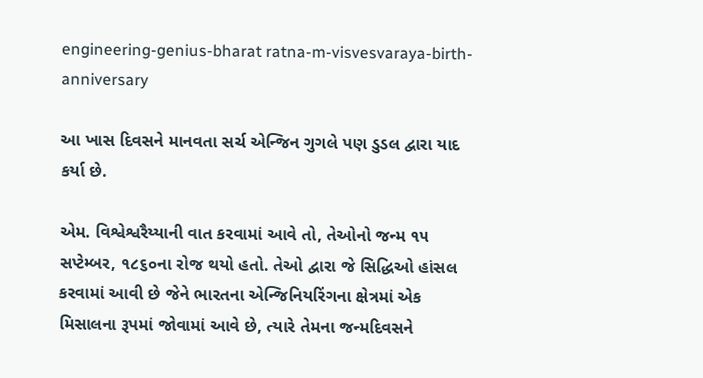engineering-genius-bharat ratna-m-visvesvaraya-birth-anniversary

આ ખાસ દિવસને માનવતા સર્ચ એન્જિન ગુગલે પણ ડુડલ દ્વારા યાદ કર્યા છે.

એમ. વિશ્વેશ્વરૈય્યાની વાત કરવામાં આવે તો, તેઓનો જન્મ ૧૫ સપ્ટેમ્બર, ૧૮૬૦ના રોજ થયો હતો. તેઓ દ્વારા જે સિદ્ધિઓ હાંસલ કરવામાં આવી છે જેને ભારતના એન્જિનિયરિંગના ક્ષેત્રમાં એક મિસાલના રૂપમાં જોવામાં આવે છે, ત્યારે તેમના જન્મદિવસને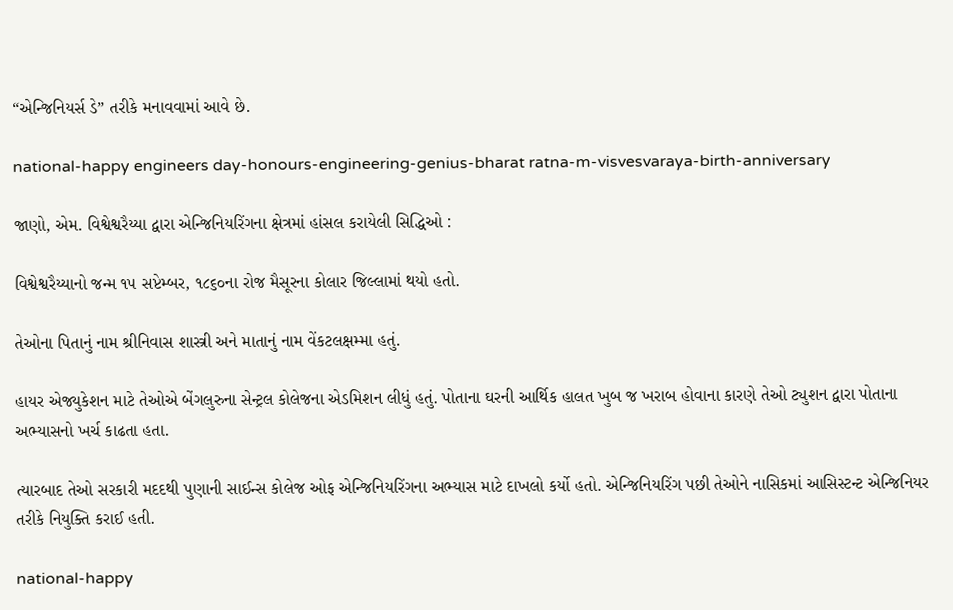“એન્જિનિયર્સ ડે” તરીકે મનાવવામાં આવે છે.

national-happy engineers day-honours-engineering-genius-bharat ratna-m-visvesvaraya-birth-anniversary

જાણો, એમ. વિશ્વેશ્વરૈય્યા દ્વારા એન્જિનિયરિંગના ક્ષેત્રમાં હાંસલ કરાયેલી સિદ્ધિઓ :

વિશ્વેશ્વરૈય્યાનો જન્મ ૧૫ સપ્ટેમ્બર, ૧૮૬૦ના રોજ મૈસૂરના કોલાર જિલ્લામાં થયો હતો.

તેઓના પિતાનું નામ શ્રીનિવાસ શાસ્ત્રી અને માતાનું નામ વેંકટલક્ષમ્મા હતું.

હાયર એજ્યુકેશન માટે તેઓએ બેંગલુરુના સેન્ટ્રલ કોલેજના એડમિશન લીધું હતું. પોતાના ઘરની આર્થિક હાલત ખુબ જ ખરાબ હોવાના કારણે તેઓ ટ્યુશન દ્વારા પોતાના અભ્યાસનો ખર્ચ કાઢતા હતા.

ત્યારબાદ તેઓ સરકારી મદદથી પુણાની સાઈન્સ કોલેજ ઓફ એન્જિનિયરિંગના અભ્યાસ માટે દાખલો કર્યો હતો. એન્જિનિયરિંગ પછી તેઓને નાસિકમાં આસિસ્ટન્ટ એન્જિનિયર તરીકે નિયુક્તિ કરાઈ હતી.

national-happy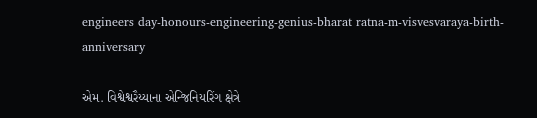engineers day-honours-engineering-genius-bharat ratna-m-visvesvaraya-birth-anniversary

એમ. વિશ્વેશ્વરૈય્યાના એન્જિનિયરિંગ ક્ષેત્રે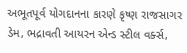અભૂતપૂર્વ યોગદાનના કારણે કૃષ્ણ રાજસાગર ડેમ, ભદ્રાવતી આયરન એન્ડ સ્ટીલ વર્ક્સ,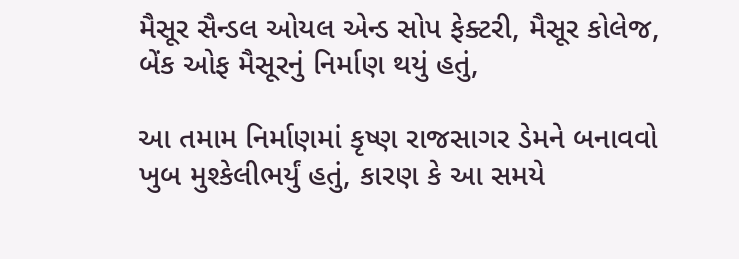મૈસૂર સૈન્ડલ ઓયલ એન્ડ સોપ ફેક્ટરી, મૈસૂર કોલેજ, બેંક ઓફ મૈસૂરનું નિર્માણ થયું હતું,

આ તમામ નિર્માણમાં કૃષ્ણ રાજસાગર ડેમને બનાવવો ખુબ મુશ્કેલીભર્યું હતું, કારણ કે આ સમયે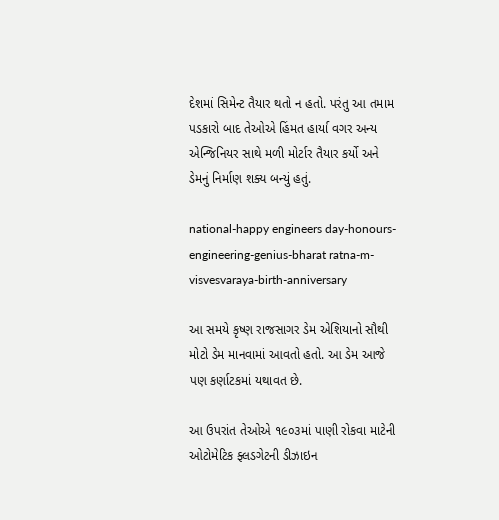દેશમાં સિમેન્ટ તૈયાર થતો ન હતો. પરંતુ આ તમામ પડકારો બાદ તેઓએ હિંમત હાર્યા વગર અન્ય એન્જિનિયર સાથે મળી મોર્ટાર તૈયાર કર્યો અને ડેમનું નિર્માણ શક્ય બન્યું હતું.

national-happy engineers day-honours-engineering-genius-bharat ratna-m-visvesvaraya-birth-anniversary

આ સમયે કૃષ્ણ રાજસાગર ડેમ એશિયાનો સૌથી મોટો ડેમ માનવામાં આવતો હતો. આ ડેમ આજે પણ કર્ણાટકમાં યથાવત છે.

આ ઉપરાંત તેઓએ ૧૯૦૩માં પાણી રોકવા માટેની ઓટોમેટિક ફ્લડગેટની ડીઝાઇન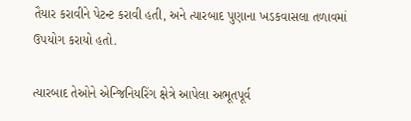તૈયાર કરાવીને પેટન્ટ કરાવી હતી, અને ત્યારબાદ પુણાના ખડકવાસલા તળાવમાં ઉપયોગ કરાયો હતો.

ત્યારબાદ તેઓને એન્જિનિયરિંગ ક્ષેત્રે આપેલા અભૂતપૂર્વ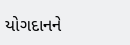યોગદાનને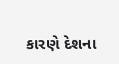કારણે દેશના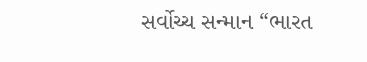સર્વોચ્ચ સન્માન “ભારત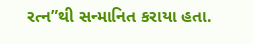રત્ન”થી સન્માનિત કરાયા હતા.